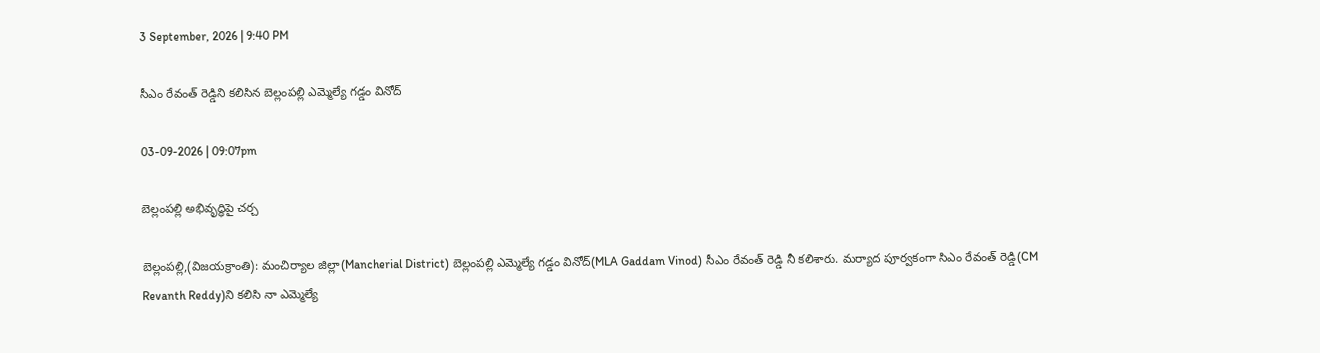3 September, 2026 | 9:40 PM

సీఎం రేవంత్ రెడ్డిని కలిసిన బెల్లంపల్లి ఎమ్మెల్యే గడ్డం వినోద్

03-09-2026 | 09:07pm

బెల్లంపల్లి అభివృద్ధిపై చర్చ

బెల్లంపల్లి,(విజయక్రాంతి): మంచిర్యాల జిల్లా(Mancherial District) బెల్లంపల్లి ఎమ్మెల్యే గడ్డం వినోద్(MLA Gaddam Vinod) సీఎం రేవంత్ రెడ్డి నీ కలిశారు. మర్యాద పూర్వకంగా సిఎం రేవంత్ రెడ్డి(CM Revanth Reddy)ని కలిసి నా ఎమ్మెల్యే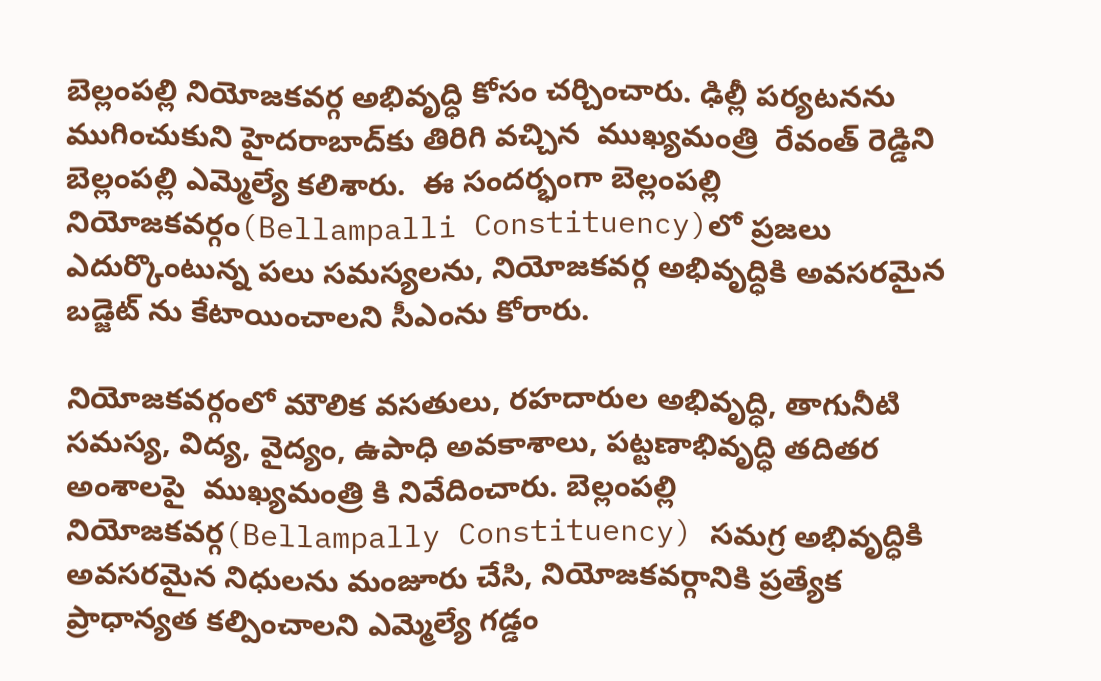బెల్లంపల్లి నియోజకవర్గ అభివృద్ధి కోసం చర్చించారు. ఢిల్లీ పర్యటనను ముగించుకుని హైదరాబాద్‌కు తిరిగి వచ్చిన  ముఖ్యమంత్రి  రేవంత్ రెడ్డిని బెల్లంపల్లి ఎమ్మెల్యే కలిశారు.  ఈ సందర్భంగా బెల్లంపల్లి నియోజకవర్గం(Bellampalli Constituency)లో ప్రజలు ఎదుర్కొంటున్న పలు సమస్యలను, నియోజకవర్గ అభివృద్ధికి అవసరమైన బడ్జెట్ ను కేటాయించాలని సీఎంను కోరారు.

నియోజకవర్గంలో మౌలిక వసతులు, రహదారుల అభివృద్ధి, తాగునీటి సమస్య, విద్య, వైద్యం, ఉపాధి అవకాశాలు, పట్టణాభివృద్ధి తదితర అంశాలపై  ముఖ్యమంత్రి కి నివేదించారు. బెల్లంపల్లి నియోజకవర్గ(Bellampally Constituency) సమగ్ర అభివృద్ధికి అవసరమైన నిధులను మంజూరు చేసి, నియోజకవర్గానికి ప్రత్యేక ప్రాధాన్యత కల్పించాలని ఎమ్మెల్యే గడ్డం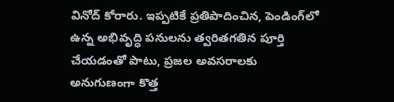వినోద్ కోరారు. ఇప్పటికే ప్రతిపాదించిన, పెండింగ్‌లో ఉన్న అభివృద్ధి పనులను త్వరితగతిన పూర్తి చేయడంతో పాటు, ప్రజల అవసరాలకు అనుగుణంగా కొత్త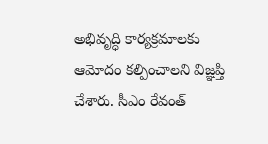అభివృద్ధి కార్యక్రమాలకు ఆమోదం కల్పించాలని విజ్ఞప్తి చేశారు. సీఎం రేవంత్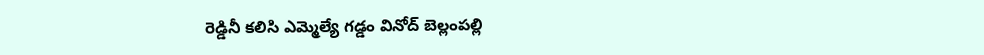రెడ్డినీ కలిసి ఎమ్మెల్యే గడ్డం వినోద్ బెల్లంపల్లి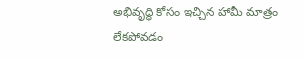అభివృద్ధి కోసం ఇచ్చిన హామీ మాత్రం లేకపోవడం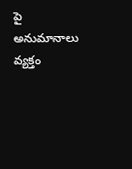పై అనుమానాలు వ్యక్తం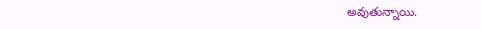అవుతున్నాయి.